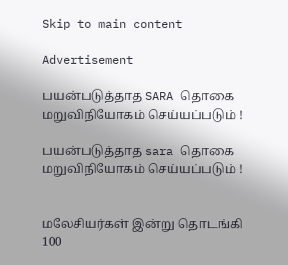Skip to main content

Advertisement

பயன்படுத்தாத SARA தொகை மறுவிநியோகம் செய்யப்படும் !

பயன்படுத்தாத sara தொகை மறுவிநியோகம் செய்யப்படும் !


மலேசியர்கள் இன்று தொடங்கி 100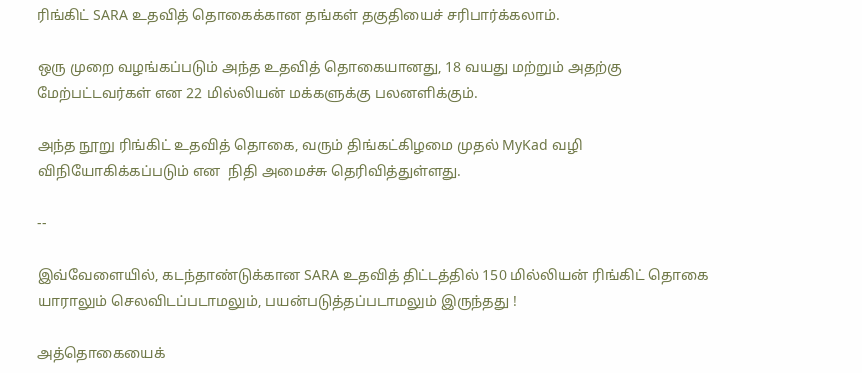ரிங்கிட் SARA உதவித் தொகைக்கான தங்கள் தகுதியைச் சரிபார்க்கலாம்.

ஒரு முறை வழங்கப்படும் அந்த உதவித் தொகையானது, 18 வயது மற்றும் அதற்கு மேற்பட்டவர்கள் என 22 மில்லியன் மக்களுக்கு பலனளிக்கும்.

அந்த நூறு ரிங்கிட் உதவித் தொகை, வரும் திங்கட்கிழமை முதல் MyKad வழி விநியோகிக்கப்படும் என  நிதி அமைச்சு தெரிவித்துள்ளது.

--

இவ்வேளையில், கடந்தாண்டுக்கான SARA உதவித் திட்டத்தில் 150 மில்லியன் ரிங்கிட் தொகை யாராலும் செலவிடப்படாமலும், பயன்படுத்தப்படாமலும் இருந்தது !

அத்தொகையைக்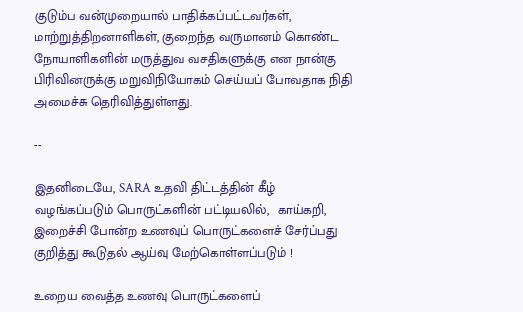குடும்ப வன்முறையால் பாதிக்கப்பட்டவர்கள், மாற்றுத்திறனாளிகள், குறைந்த வருமானம் கொண்ட நோயாளிகளின் மருத்துவ வசதிகளுக்கு என நான்கு பிரிவினருக்கு மறுவிநியோகம் செய்யப் போவதாக நிதி அமைச்சு தெரிவித்துள்ளது.

--

இதனிடையே, SARA உதவி திட்டத்தின் கீழ் வழங்கப்படும் பொருட்களின் பட்டியலில்,  காய்கறி, இறைச்சி போன்ற உணவுப் பொருட்களைச் சேர்ப்பது குறித்து கூடுதல் ஆய்வு மேற்கொள்ளப்படும் !

உறைய வைத்த உணவு பொருட்களைப்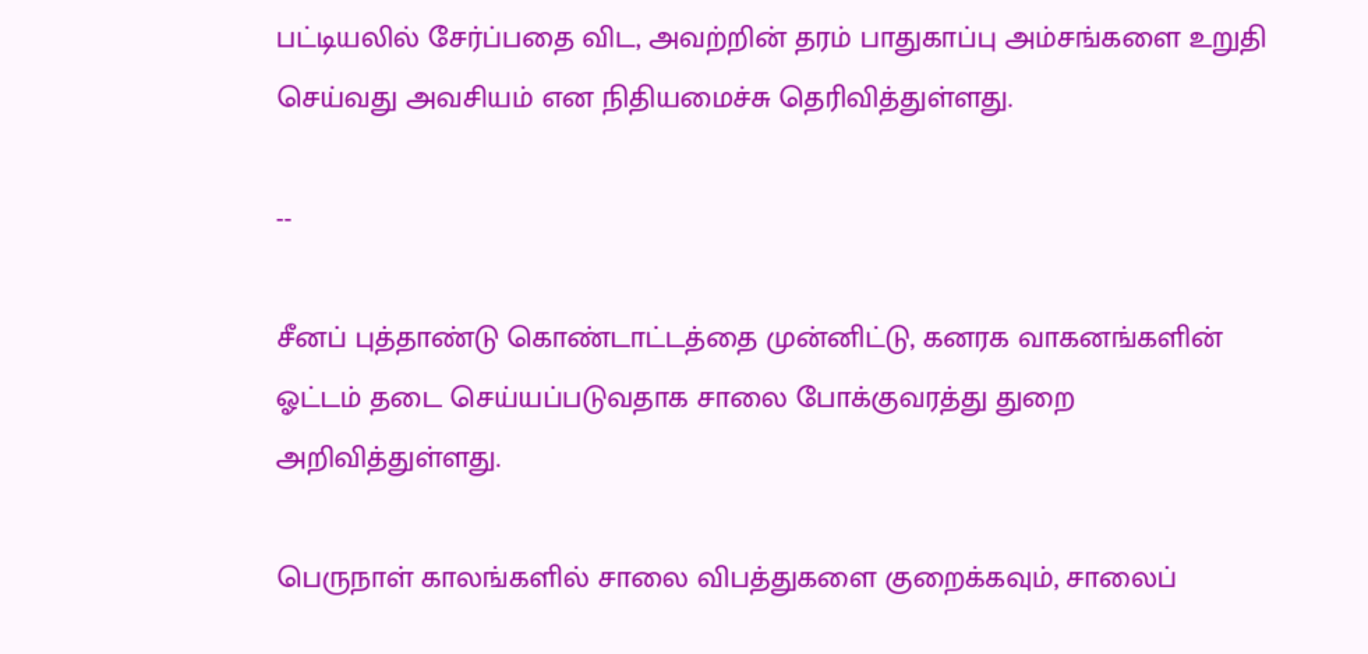பட்டியலில் சேர்ப்பதை விட, அவற்றின் தரம் பாதுகாப்பு அம்சங்களை உறுதி செய்வது அவசியம் என நிதியமைச்சு தெரிவித்துள்ளது.

--

சீனப் புத்தாண்டு கொண்டாட்டத்தை முன்னிட்டு, கனரக வாகனங்களின் ஓட்டம் தடை செய்யப்படுவதாக சாலை போக்குவரத்து துறை அறிவித்துள்ளது.

பெருநாள் காலங்களில் சாலை விபத்துகளை குறைக்கவும், சாலைப்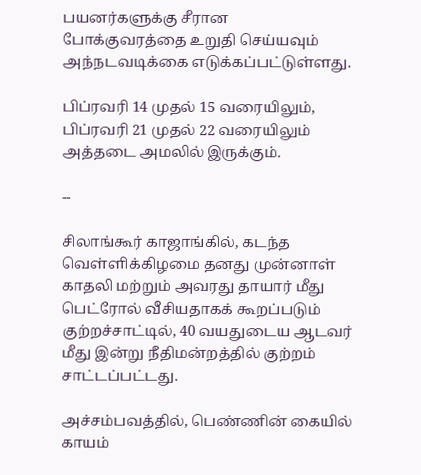பயனர்களுக்கு சீரான போக்குவரத்தை உறுதி செய்யவும்  அந்நடவடிக்கை எடுக்கப்பட்டுள்ளது.

பிப்ரவரி 14 முதல் 15 வரையிலும், பிப்ரவரி 21 முதல் 22 வரையிலும் அத்தடை அமலில் இருக்கும்.

--

சிலாங்கூர் காஜாங்கில், கடந்த வெள்ளிக்கிழமை தனது முன்னாள் காதலி மற்றும் அவரது தாயார் மீது பெட்ரோல் வீசியதாகக் கூறப்படும் குற்றச்சாட்டில், 40 வயதுடைய ஆடவர் மீது இன்று நீதிமன்றத்தில் குற்றம் சாட்டப்பட்டது.

அச்சம்பவத்தில், பெண்ணின் கையில் காயம்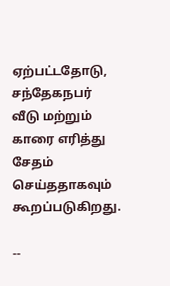ஏற்பட்டதோடு, சந்தேகநபர் வீடு மற்றும் காரை எரித்து சேதம் செய்ததாகவும் கூறப்படுகிறது.

--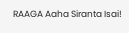RAAGA Aaha Siranta Isai!